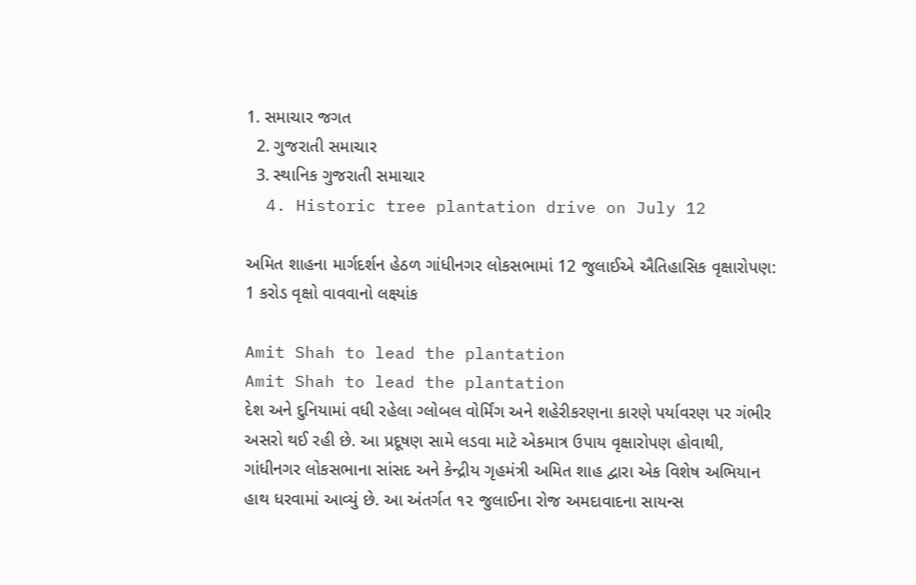1. સમાચાર જગત
  2. ગુજરાતી સમાચાર
  3. સ્થાનિક ગુજરાતી સમાચાર
  4. Historic tree plantation drive on July 12

અમિત શાહના માર્ગદર્શન હેઠળ ગાંધીનગર લોકસભામાં 12 જુલાઈએ ઐતિહાસિક વૃક્ષારોપણ: 1 કરોડ વૃક્ષો વાવવાનો લક્ષ્યાંક

Amit Shah to lead the plantation
Amit Shah to lead the plantation
દેશ અને દુનિયામાં વધી રહેલા ગ્લોબલ વોર્મિંગ અને શહેરીકરણના કારણે પર્યાવરણ પર ગંભીર અસરો થઈ રહી છે. આ પ્રદૂષણ સામે લડવા માટે એકમાત્ર ઉપાય વૃક્ષારોપણ હોવાથી, ગાંધીનગર લોકસભાના સાંસદ અને કેન્દ્રીય ગૃહમંત્રી અમિત શાહ દ્વારા એક વિશેષ અભિયાન હાથ ધરવામાં આવ્યું છે. આ અંતર્ગત ૧૨ જુલાઈના રોજ અમદાવાદના સાયન્સ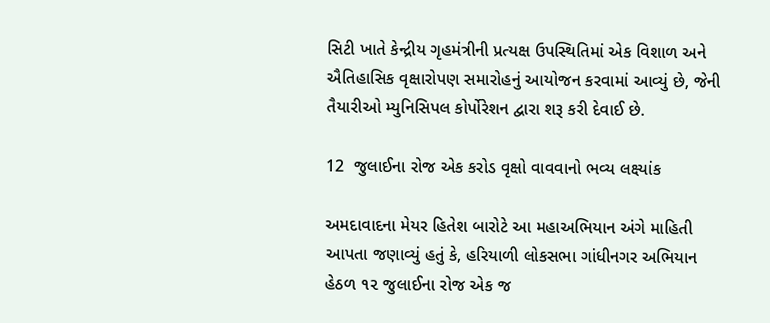સિટી ખાતે કેન્દ્રીય ગૃહમંત્રીની પ્રત્યક્ષ ઉપસ્થિતિમાં એક વિશાળ અને ઐતિહાસિક વૃક્ષારોપણ સમારોહનું આયોજન કરવામાં આવ્યું છે, જેની તૈયારીઓ મ્યુનિસિપલ કોર્પોરેશન દ્વારા શરૂ કરી દેવાઈ છે.

12  જુલાઈના રોજ એક કરોડ વૃક્ષો વાવવાનો ભવ્ય લક્ષ્યાંક

અમદાવાદના મેયર હિતેશ બારોટે આ મહાઅભિયાન અંગે માહિતી આપતા જણાવ્યું હતું કે, હરિયાળી લોકસભા ગાંધીનગર અભિયાન હેઠળ ૧૨ જુલાઈના રોજ એક જ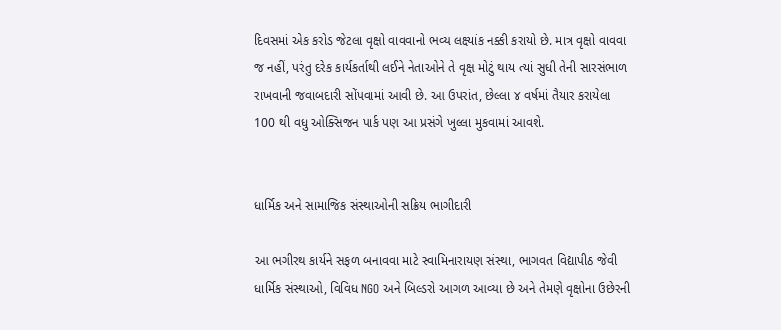દિવસમાં એક કરોડ જેટલા વૃક્ષો વાવવાનો ભવ્ય લક્ષ્યાંક નક્કી કરાયો છે. માત્ર વૃક્ષો વાવવા જ નહીં, પરંતુ દરેક કાર્યકર્તાથી લઈને નેતાઓને તે વૃક્ષ મોટું થાય ત્યાં સુધી તેની સારસંભાળ રાખવાની જવાબદારી સોંપવામાં આવી છે. આ ઉપરાંત, છેલ્લા ૪ વર્ષમાં તૈયાર કરાયેલા 100 થી વધુ ઓક્સિજન પાર્ક પણ આ પ્રસંગે ખુલ્લા મુકવામાં આવશે.


ધાર્મિક અને સામાજિક સંસ્થાઓની સક્રિય ભાગીદારી

આ ભગીરથ કાર્યને સફળ બનાવવા માટે સ્વામિનારાયણ સંસ્થા, ભાગવત વિદ્યાપીઠ જેવી ધાર્મિક સંસ્થાઓ, વિવિધ NGO અને બિલ્ડરો આગળ આવ્યા છે અને તેમણે વૃક્ષોના ઉછેરની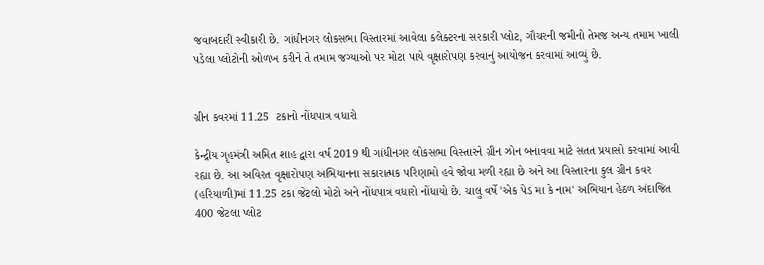જવાબદારી સ્વીકારી છે. ગાંધીનગર લોકસભા વિસ્તારમાં આવેલા કલેક્ટરના સરકારી પ્લોટ, ગૌચરની જમીનો તેમજ અન્ય તમામ ખાલી પડેલા પ્લોટોની ઓળખ કરીને તે તમામ જગ્યાઓ પર મોટા પાયે વૃક્ષારોપણ કરવાનું આયોજન કરવામાં આવ્યું છે.


ગ્રીન કવરમાં 11.25  ટકાનો નોંધપાત્ર વધારો

કેન્દ્રીય ગૃહમંત્રી અમિત શાહ દ્વારા વર્ષ 2019 થી ગાંધીનગર લોકસભા વિસ્તારને ગ્રીન ઝોન બનાવવા માટે સતત પ્રયાસો કરવામાં આવી રહ્યા છે. આ અવિરત વૃક્ષારોપણ અભિયાનના સકારાત્મક પરિણામો હવે જોવા મળી રહ્યા છે અને આ વિસ્તારના કુલ ગ્રીન કવર (હરિયાળી)માં 11.25 ટકા જેટલો મોટો અને નોંધપાત્ર વધારો નોંધાયો છે. ચાલુ વર્ષે 'એક પેડ મા કે નામ' અભિયાન હેઠળ અંદાજિત 400 જેટલા પ્લોટ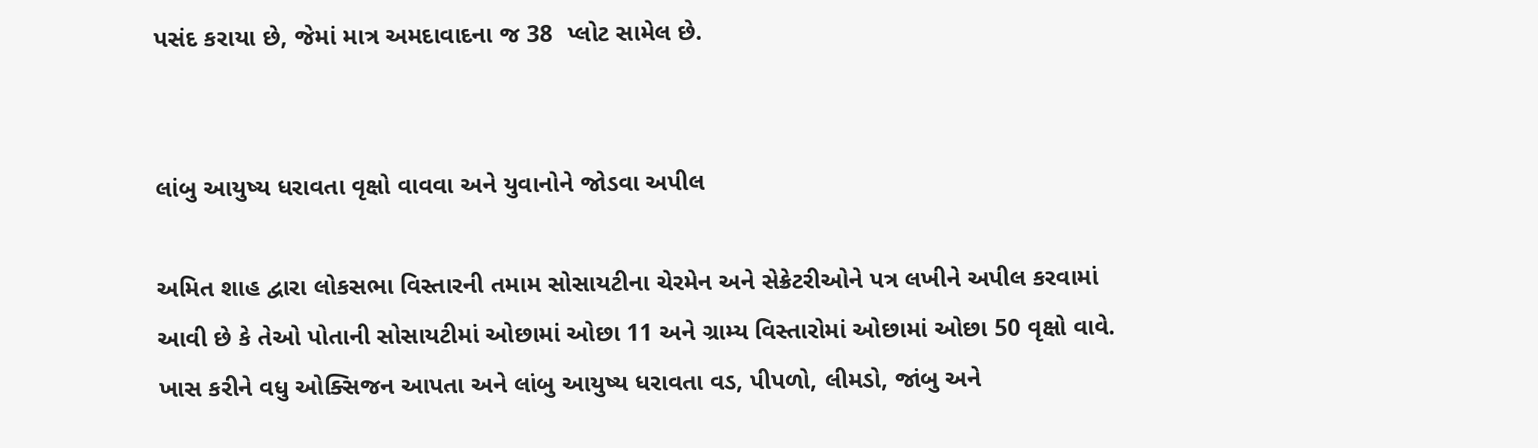પસંદ કરાયા છે, જેમાં માત્ર અમદાવાદના જ 38  પ્લોટ સામેલ છે.


લાંબુ આયુષ્ય ધરાવતા વૃક્ષો વાવવા અને યુવાનોને જોડવા અપીલ

અમિત શાહ દ્વારા લોકસભા વિસ્તારની તમામ સોસાયટીના ચેરમેન અને સેક્રેટરીઓને પત્ર લખીને અપીલ કરવામાં આવી છે કે તેઓ પોતાની સોસાયટીમાં ઓછામાં ઓછા 11 અને ગ્રામ્ય વિસ્તારોમાં ઓછામાં ઓછા 50 વૃક્ષો વાવે. ખાસ કરીને વધુ ઓક્સિજન આપતા અને લાંબુ આયુષ્ય ધરાવતા વડ, પીપળો, લીમડો, જાંબુ અને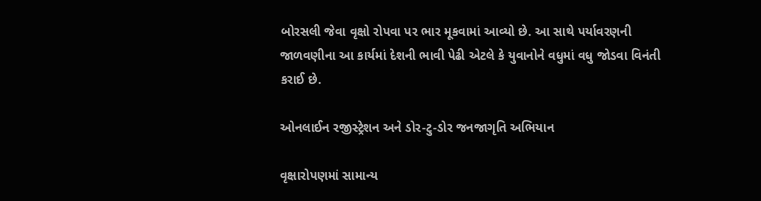બોરસલી જેવા વૃક્ષો રોપવા પર ભાર મૂકવામાં આવ્યો છે. આ સાથે પર્યાવરણની જાળવણીના આ કાર્યમાં દેશની ભાવી પેઢી એટલે કે યુવાનોને વધુમાં વધુ જોડવા વિનંતી કરાઈ છે.

ઓનલાઈન રજીસ્ટ્રેશન અને ડોર-ટુ-ડોર જનજાગૃતિ અભિયાન

વૃક્ષારોપણમાં સામાન્ય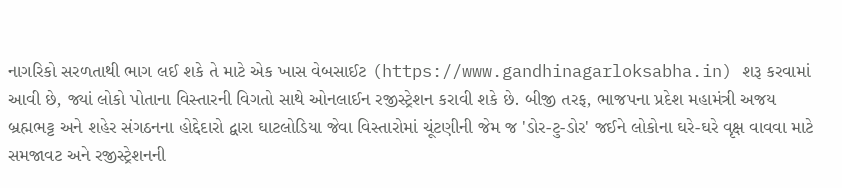નાગરિકો સરળતાથી ભાગ લઈ શકે તે માટે એક ખાસ વેબસાઈટ (https://www.gandhinagarloksabha.in) શરૂ કરવામાં આવી છે, જ્યાં લોકો પોતાના વિસ્તારની વિગતો સાથે ઓનલાઈન રજીસ્ટ્રેશન કરાવી શકે છે. બીજી તરફ, ભાજપના પ્રદેશ મહામંત્રી અજય બ્રહ્મભટ્ટ અને શહેર સંગઠનના હોદ્દેદારો દ્વારા ઘાટલોડિયા જેવા વિસ્તારોમાં ચૂંટણીની જેમ જ 'ડોર-ટુ-ડોર' જઈને લોકોના ઘરે-ઘરે વૃક્ષ વાવવા માટે સમજાવટ અને રજીસ્ટ્રેશનની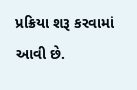પ્રક્રિયા શરૂ કરવામાં આવી છે.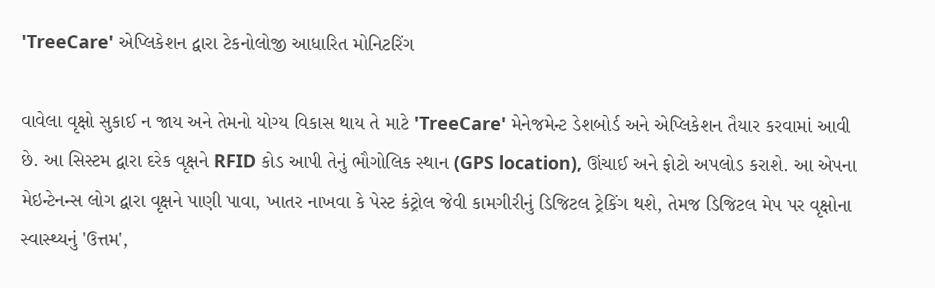'TreeCare' એપ્લિકેશન દ્વારા ટેકનોલોજી આધારિત મોનિટરિંગ

વાવેલા વૃક્ષો સુકાઈ ન જાય અને તેમનો યોગ્ય વિકાસ થાય તે માટે 'TreeCare' મેનેજમેન્ટ ડેશબોર્ડ અને એપ્લિકેશન તૈયાર કરવામાં આવી છે. આ સિસ્ટમ દ્વારા દરેક વૃક્ષને RFID કોડ આપી તેનું ભૌગોલિક સ્થાન (GPS location), ઊંચાઈ અને ફોટો અપલોડ કરાશે. આ એપના મેઇન્ટેનન્સ લોગ દ્વારા વૃક્ષને પાણી પાવા, ખાતર નાખવા કે પેસ્ટ કંટ્રોલ જેવી કામગીરીનું ડિજિટલ ટ્રેકિંગ થશે, તેમજ ડિજિટલ મેપ પર વૃક્ષોના સ્વાસ્થ્યનું 'ઉત્તમ',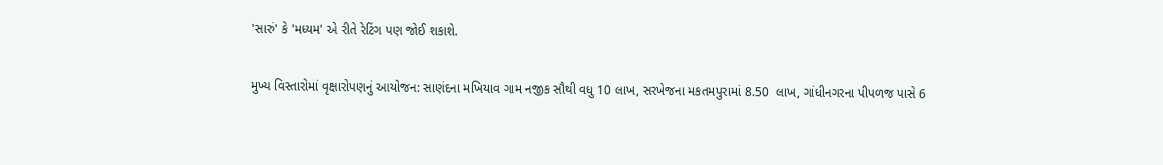'સારું' કે 'મધ્યમ' એ રીતે રેટિંગ પણ જોઈ શકાશે.

મુખ્ય વિસ્તારોમાં વૃક્ષારોપણનું આયોજન: સાણંદના મખિયાવ ગામ નજીક સૌથી વધુ 10 લાખ, સરખેજના મકતમપુરામાં 8.50  લાખ, ગાંધીનગરના પીપળજ પાસે 6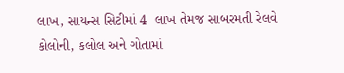લાખ, સાયન્સ સિટીમાં 4  લાખ તેમજ સાબરમતી રેલવે કોલોની, કલોલ અને ગોતામાં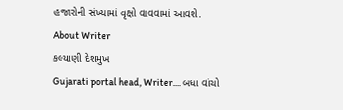હજારોની સંખ્યામાં વૃક્ષો વાવવામાં આવશે.
About Writer
કલ્યાણી દેશમુખ
Gujarati portal head, Writer.... બધા વાંચો